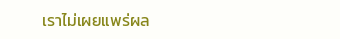เราไม่เผยแพร่ผล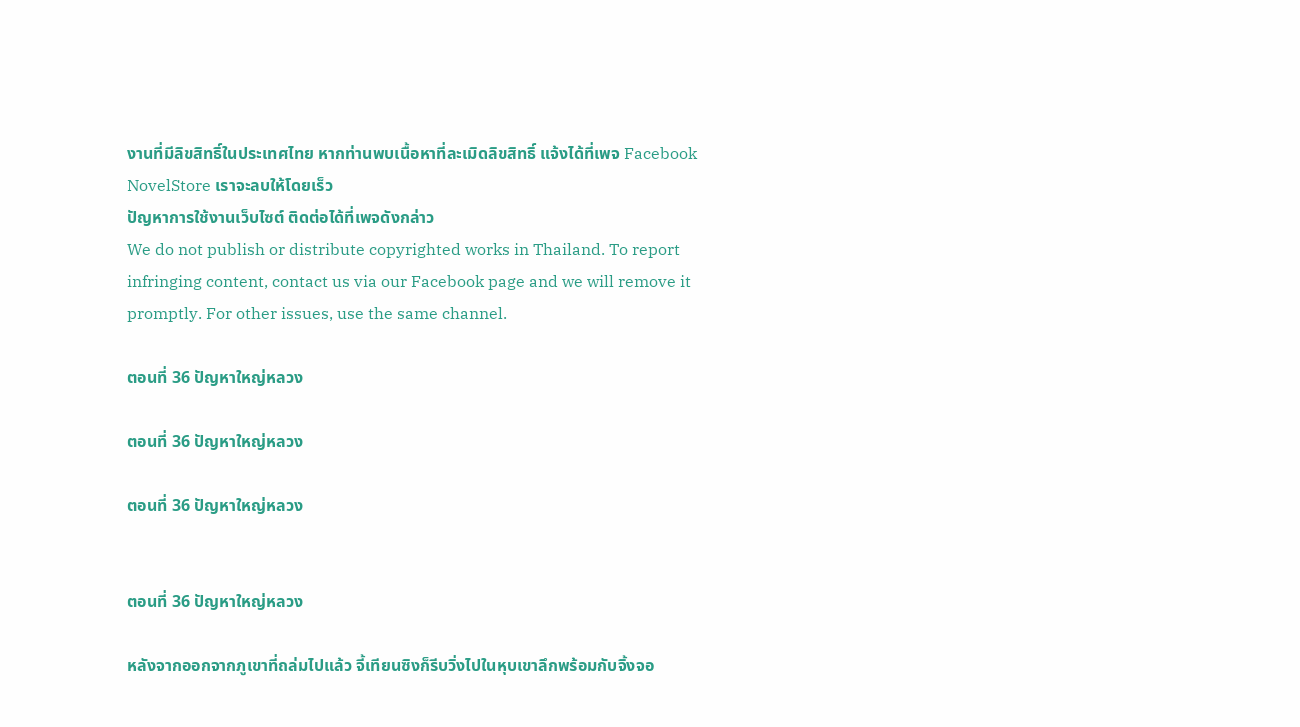งานที่มีลิขสิทธิ์ในประเทศไทย หากท่านพบเนื้อหาที่ละเมิดลิขสิทธิ์ แจ้งได้ที่เพจ Facebook NovelStore เราจะลบให้โดยเร็ว
ปัญหาการใช้งานเว็บไซต์ ติดต่อได้ที่เพจดังกล่าว
We do not publish or distribute copyrighted works in Thailand. To report infringing content, contact us via our Facebook page and we will remove it promptly. For other issues, use the same channel.

ตอนที่ 36 ปัญหาใหญ่หลวง

ตอนที่ 36 ปัญหาใหญ่หลวง

ตอนที่ 36 ปัญหาใหญ่หลวง


ตอนที่ 36 ปัญหาใหญ่หลวง

หลังจากออกจากภูเขาที่ถล่มไปแล้ว จี้เทียนซิงก็รีบวิ่งไปในหุบเขาลึกพร้อมกับจิ้งจอ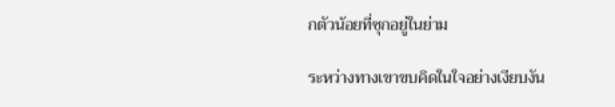กตัวน้อยที่ซุกอยู่ในย่าม

ระหว่างทางเขาขบคิดในใจอย่างเงียบงัน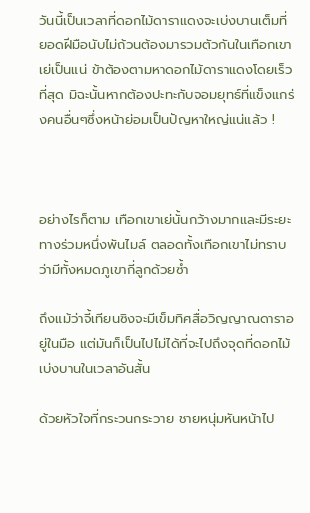วันนี้เป็นเวลาที่ดอกไม้ดาราแดงจะเบ่งบานเต็มที่ ยอดฝีมือนับไม่ถ้วนต้องมารวมตัวกันในเทือกเขาเย่เป็นแน่ ข้าต้องตามหาดอกไม้ดาราแดงโดยเร็วที่สุด มิฉะนั้นหากต้องปะทะกับจอมยุทธ์ที่แข็งแกร่งคนอื่นๆซึ่งหน้าย่อมเป็นปัญหาใหญ่แน่แล้ว !



อย่างไรก็ตาม เทือกเขาเย่นั้นกว้างมากและมีระยะทางร่วมหนึ่งพันไมล์ ตลอดทั้งเทือกเขาไม่ทราบว่ามีทั้งหมดภูเขากี่ลูกด้วยซ้ำ

ถึงแม้ว่าจี้เทียนซิงจะมีเข็มทิศสื่อวิญญาณดาราอยู่ในมือ แต่มันก็เป็นไปไม่ได้ที่จะไปถึงจุดที่ดอกไม้เบ่งบานในเวลาอันสั้น

ด้วยหัวใจที่กระวนกระวาย ชายหนุ่มหันหน้าไป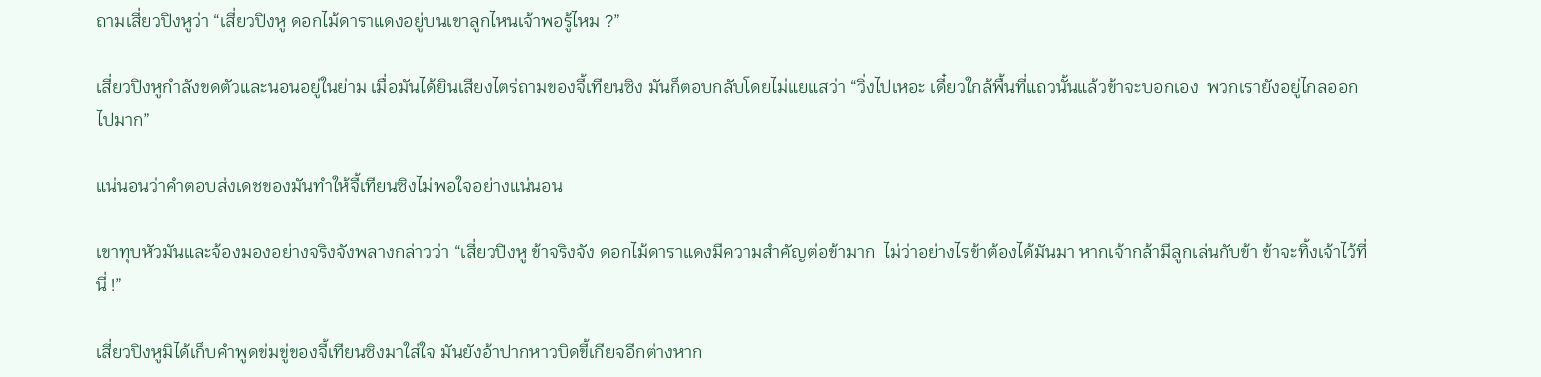ถามเสี่ยวปิงหูว่า “เสี่ยวปิงหู ดอกไม้ดาราแดงอยู่บนเขาลูกไหนเจ้าพอรู้ไหม ?”

เสี่ยวปิงหูกำลังขดตัวและนอนอยู่ในย่าม เมื่อมันได้ยินเสียงไตร่ถามของจี้เทียนซิง มันก็ตอบกลับโดยไม่แยแสว่า “วิ่งไปเหอะ เดี๋ยวใกล้พื้นที่แถวนั้นแล้วข้าจะบอกเอง  พวกเรายังอยู่ไกลออกไปมาก”

แน่นอนว่าคำตอบส่งเดชของมันทำให้จี้เทียนซิงไม่พอใจอย่างแน่นอน

เขาทุบหัวมันและจ้องมองอย่างจริงจังพลางกล่าวว่า “เสี่ยวปิงหู ข้าจริงจัง ดอกไม้ดาราแดงมีความสำคัญต่อข้ามาก  ไม่ว่าอย่างไรข้าต้องได้มันมา หากเจ้ากล้ามีลูกเล่นกับข้า ข้าจะทิ้งเจ้าไว้ที่นี่ !”

เสี่ยวปิงหูมิได้เก็บคำพูดข่มขู่ของจี้เทียนซิงมาใส่ใจ มันยังอ้าปากหาวบิดขี้เกียจอีกต่างหาก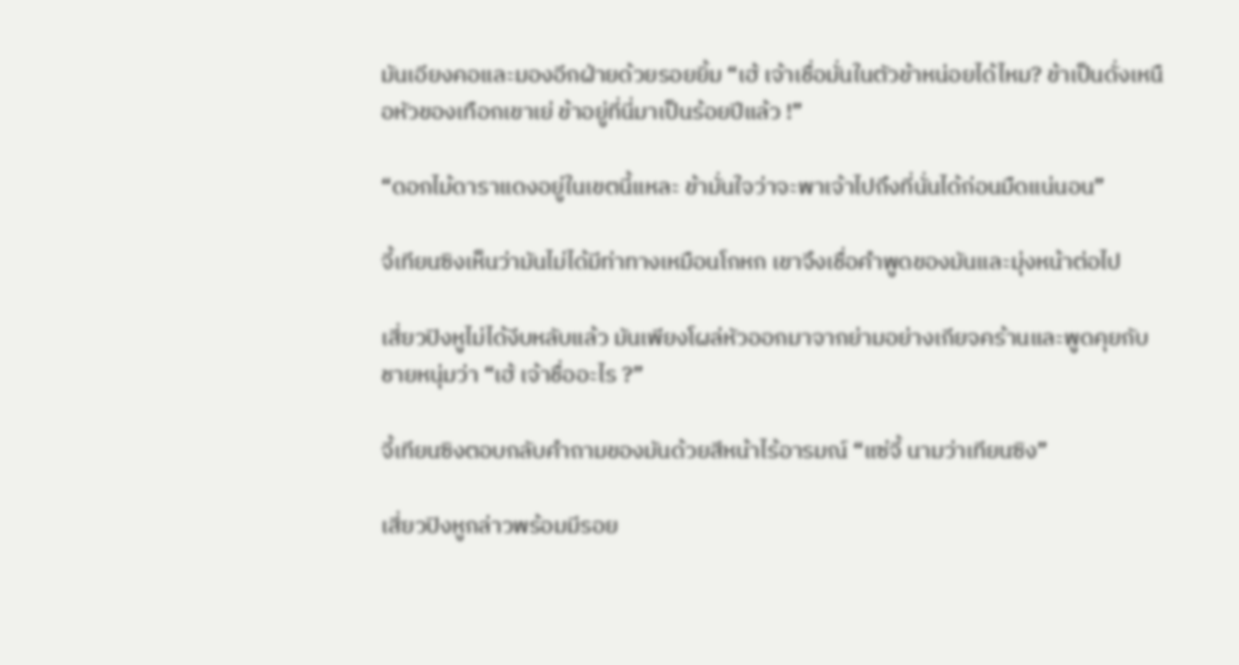มันเอียงคอและมองอีกฝ่ายด้วยรอยยิ้ม “เฮ้ เจ้าเชื่อมั่นในตัวข้าหน่อยได้ไหม? ข้าเป็นดั่งเหนือหัวของเทือกเขาเย่ ข้าอยู่ที่นี่มาเป็นร้อยปีแล้ว !”

“ดอกไม้ดาราแดงอยู่ในเขตนี้แหละ ข้ามั่นใจว่าจะพาเจ้าไปถึงที่นั่นได้ก่อนมืดแน่นอน”

จี้เทียนซิงเห็นว่ามันไม่ได้มีท่าทางเหมือนโกหก เขาจึงเชื่อคำพูดของมันและมุ่งหน้าต่อไป

เสี่ยวปิงหูไม่ได้งีบหลับแล้ว มันเพียงโผล่หัวออกมาจากย่ามอย่างเกียจคร้านและพูดคุยกับชายหนุ่มว่า “เฮ้ เจ้าชื่ออะไร ?”

จี้เทียนซิงตอบกลับคำถามของมันด้วยสีหน้าไร้อารมณ์ “แซ่จี้ นามว่าเทียนซิง”

เสี่ยวปิงหูกล่าวพร้อมมีรอย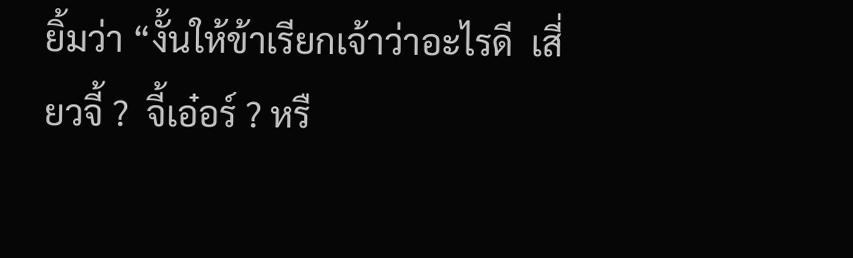ยิ้มว่า “งั้นให้ข้าเรียกเจ้าว่าอะไรดี  เสี่ยวจี้ ?  จี้เอ๋อร์ ? หรื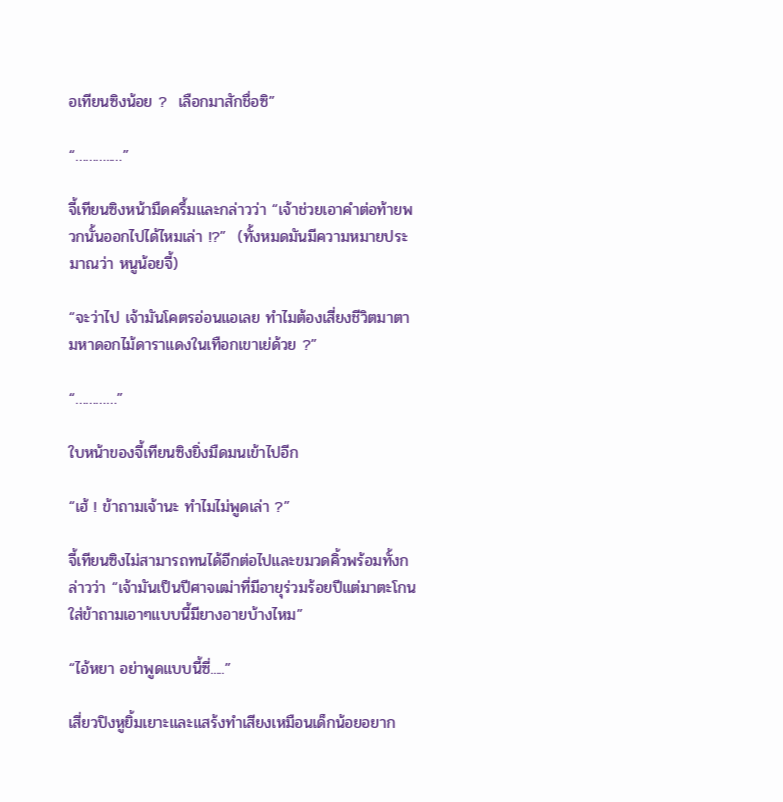อเทียนซิงน้อย ?  เลือกมาสักชื่อซิ”

“………..…”

จี้เทียนซิงหน้ามืดครึ้มและกล่าวว่า “เจ้าช่วยเอาคำต่อท้ายพวกนั้นออกไปได้ไหมเล่า !?”  (ทั้งหมดมันมีความหมายประมาณว่า หนูน้อยจี้)

“จะว่าไป เจ้ามันโคตรอ่อนแอเลย ทำไมต้องเสี่ยงชีวิตมาตามหาดอกไม้ดาราแดงในเทือกเขาเย่ด้วย ?”

“…………”

ใบหน้าของจี้เทียนซิงยิ่งมืดมนเข้าไปอีก

“เฮ้ ! ข้าถามเจ้านะ ทำไมไม่พูดเล่า ?”

จี้เทียนซิงไม่สามารถทนได้อีกต่อไปและขมวดคิ้วพร้อมทั้งกล่าวว่า “เจ้ามันเป็นปีศาจเฒ่าที่มีอายุร่วมร้อยปีแต่มาตะโกนใส่ข้าถามเอาๆแบบนี้มียางอายบ้างไหม”

“ไอ้หยา อย่าพูดแบบนี้ซี่.....”

เสี่ยวปิงหูยิ้มเยาะและแสร้งทำเสียงเหมือนเด็กน้อยอยาก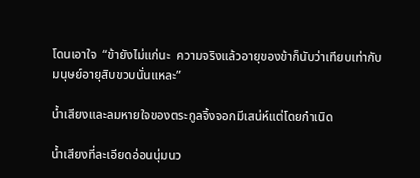โดนเอาใจ  “ข้ายังไม่แก่นะ  ความจริงแล้วอายุของข้าก็นับว่าเทียบเท่ากับมนุษย์อายุสิบขวบนั่นแหละ”

น้ำเสียงและลมหายใจของตระกูลจิ้งจอกมีเสน่ห์แต่โดยกำเนิด

น้ำเสียงที่ละเอียดอ่อนนุ่มนว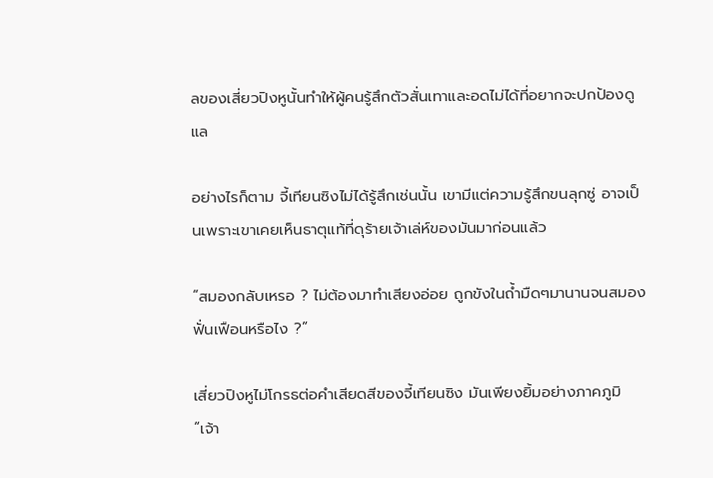ลของเสี่ยวปิงหูนั้นทำให้ผู้คนรู้สึกตัวสั่นเทาและอดไม่ได้ที่อยากจะปกป้องดูแล

อย่างไรก็ตาม จี้เทียนซิงไม่ได้รู้สึกเช่นนั้น เขามีแต่ความรู้สึกขนลุกซู่ อาจเป็นเพราะเขาเคยเห็นธาตุแท้ที่ดุร้ายเจ้าเล่ห์ของมันมาก่อนแล้ว

“สมองกลับเหรอ ? ไม่ต้องมาทำเสียงอ่อย ถูกขังในถ้ำมืดๆมานานจนสมองฟั่นเฟือนหรือไง ?”

เสี่ยวปิงหูไม่โกรธต่อคำเสียดสีของจี้เทียนซิง มันเพียงยิ้มอย่างภาคภูมิ “เจ้า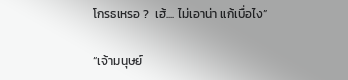โกรธเหรอ ?  เฮ้.... ไม่เอาน่า แก้เบื่อไง”

“เจ้ามนุษย์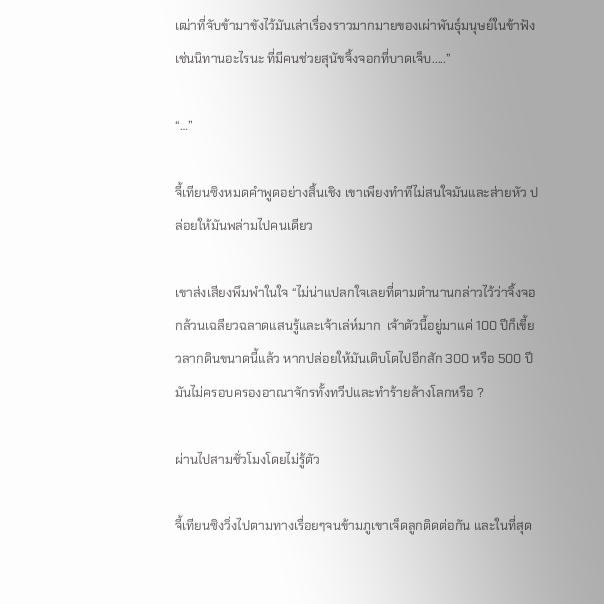เฒ่าที่จับข้ามาขังไว้มันเล่าเรื่องราวมากมายของเผ่าพันธุ์มนุษย์ในข้าฟัง  เช่นนิทานอะไรนะ ที่มีคนช่วยสุนัขจิ้งจอกที่บาดเจ็บ.....”

“…”

จี้เทียนซิงหมดคำพูดอย่างสิ้นเชิง เขาเพียงทำทีไม่สนใจมันและส่ายหัว ปล่อยให้มันพล่ามไปคนเดียว

เขาส่งเสียงพึมพำในใจ “ไม่น่าแปลกใจเลยที่ตามตำนานกล่าวไว้ว่าจิ้งจอกล้วนเฉลียวฉลาดแสนรู้และเจ้าเล่ห์มาก  เจ้าตัวนี้อยู่มาแค่ 100 ปีก็เขี้ยวลากดินขนาดนี้แล้ว หากปล่อยให้มันเติบโตไปอีกสัก 300 หรือ 500 ปี มันไม่ครอบครองอาณาจักรทั้งทวีปและทำร้ายล้างโลกหรือ ?

ผ่านไปสามชั่วโมงโดยไม่รู้ตัว

จี้เทียนซิงวิ่งไปตามทางเรื่อยๆจนข้ามภูเขาเจ็ดลูกติดต่อกัน และในที่สุด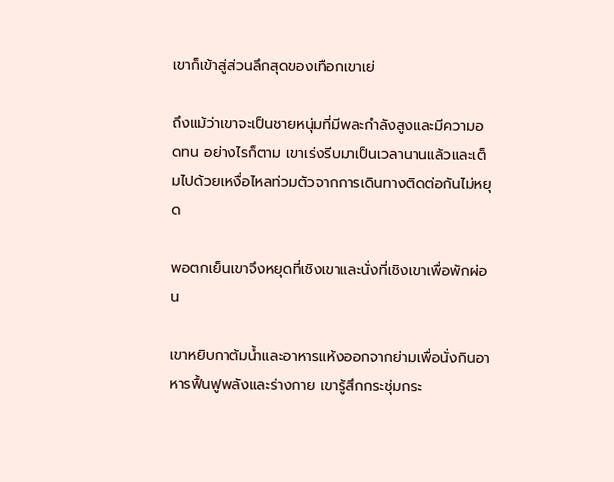เขาก็เข้าสู่ส่วนลึกสุดของเทือกเขาเย่

ถึงแม้ว่าเขาจะเป็นชายหนุ่มที่มีพละกำลังสูงและมีความอดทน อย่างไรก็ตาม เขาเร่งรีบมาเป็นเวลานานแล้วและเต็มไปด้วยเหงื่อไหลท่วมตัวจากการเดินทางติดต่อกันไม่หยุด

พอตกเย็นเขาจึงหยุดที่เชิงเขาและนั่งที่เชิงเขาเพื่อพักผ่อน

เขาหยิบกาต้มน้ำและอาหารแห้งออกจากย่ามเพื่อนั่งกินอาหารฟื้นฟูพลังและร่างกาย เขารู้สึกกระชุ่มกระ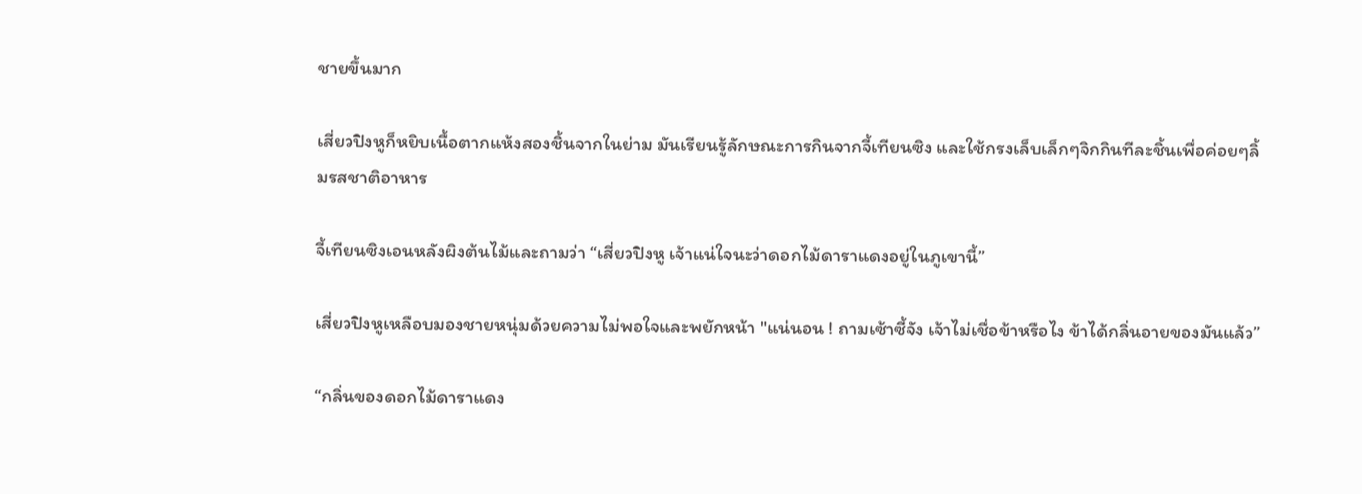ชายขึ้นมาก

เสี่ยวปิงหูก็หยิบเนื้อตากแห้งสองชิ้นจากในย่าม มันเรียนรู้ลักษณะการกินจากจี้เทียนซิง และใช้กรงเล็บเล็กๆจิกกินทีละชิ้นเพื่อค่อยๆลิ้มรสชาติอาหาร

จี้เทียนซิงเอนหลังผิงต้นไม้และถามว่า “เสี่ยวปิงหู เจ้าแน่ใจนะว่าดอกไม้ดาราแดงอยู่ในภูเขานี้”

เสี่ยวปิงหูเหลือบมองชายหนุ่มด้วยความไม่พอใจและพยักหน้า "แน่นอน ! ถามเซ้าซี้จัง เจ้าไม่เชื่อข้าหรือไง ข้าได้กลิ่นอายของมันแล้ว”

“กลิ่นของดอกไม้ดาราแดง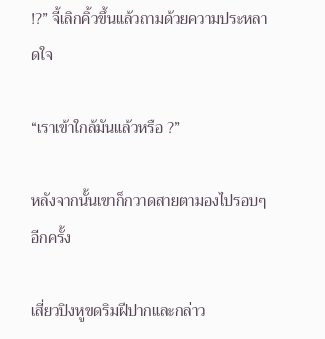!?” จี้เลิกคิ้วขึ้นแล้วถามด้วยความประหลาดใจ

“เราเข้าใกล้มันแล้วหรือ ?”

หลังจากนั้นเขาก็กวาดสายตามองไปรอบๆอีกครั้ง

เสี่ยวปิงหูขดริมฝีปากและกล่าว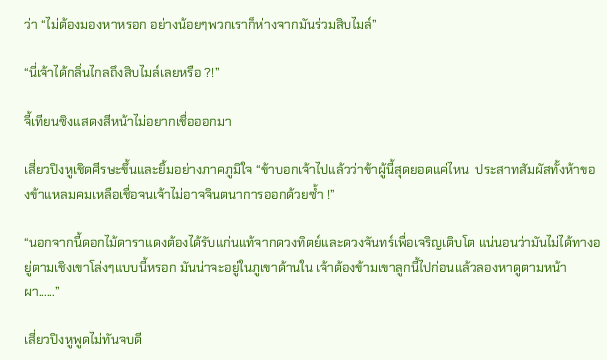ว่า “ไม่ต้องมองหาหรอก อย่างน้อยๆพวกเราก็ห่างจากมันร่วมสิบไมล์”

“นี่เจ้าได้กลิ่นไกลถึงสิบไมล์เลยหรือ ?!”

จี้เทียนซิงแสดงสีหน้าไม่อยากเชื่อออกมา

เสี่ยวปิงหูเชิดศีรษะขึ้นและยิ้มอย่างภาคภูมิใจ “ข้าบอกเจ้าไปแล้วว่าข้าผู้นี้สุดยอดแค่ไหน  ประสาทสัมผัสทั้งห้าของข้าแหลมคมเหลือเชื่อจนเจ้าไม่อาจจินตนาการออกด้วยซ้ำ !”

“นอกจากนี้ดอกไม้ดาราแดงต้องได้รับแก่นแท้จากดวงทิตย์และดวงจันทร์เพื่อเจริญเติบโต แน่นอนว่ามันไม่ได้ทางอยู่ตามเชิงเขาโล่งๆแบบนี้หรอก มันน่าจะอยู่ในภูเขาด้านใน เจ้าต้องข้ามเขาลูกนี้ไปก่อนแล้วลองหาดูตามหน้าผา......”

เสี่ยวปิงหูพูดไม่ทันจบดี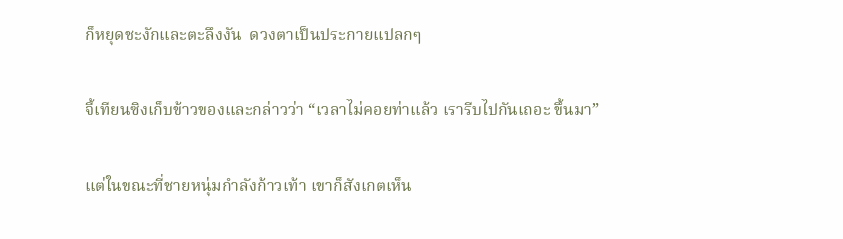ก็หยุดชะงักและตะลึงงัน  ดวงตาเป็นประกายแปลกๆ

จี้เทียนซิงเก็บข้าวของและกล่าวว่า “เวลาไม่คอยท่าแล้ว เรารีบไปกันเถอะ ขึ้นมา”

แต่ในขณะที่ชายหนุ่มกำลังก้าวเท้า เขาก็สังเกตเห็น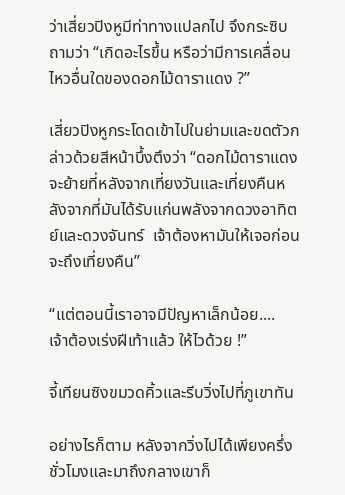ว่าเสี่ยวปิงหูมีท่าทางแปลกไป จึงกระซิบถามว่า “เกิดอะไรขึ้น หรือว่ามีการเคลื่อนไหวอื่นใดของดอกไม้ดาราแดง ?”

เสี่ยวปิงหูกระโดดเข้าไปในย่ามและขดตัวกล่าวด้วยสีหน้าบึ้งตึงว่า “ดอกไม้ดาราแดงจะย้ายที่หลังจากเที่ยงวันและเที่ยงคืนหลังจากที่มันได้รับแก่นพลังจากดวงอาทิตย์และดวงจันทร์  เจ้าต้องหามันให้เจอก่อนจะถึงเที่ยงคืน”

“แต่ตอนนี้เราอาจมีปัญหาเล็กน้อย....  เจ้าต้องเร่งฝีเท้าแล้ว ให้ไวด้วย !”

จี้เทียนซิงขมวดคิ้วและรีบวิ่งไปที่ภูเขาทัน

อย่างไรก็ตาม หลังจากวิ่งไปได้เพียงครึ่งชั่วโมงและมาถึงกลางเขาก็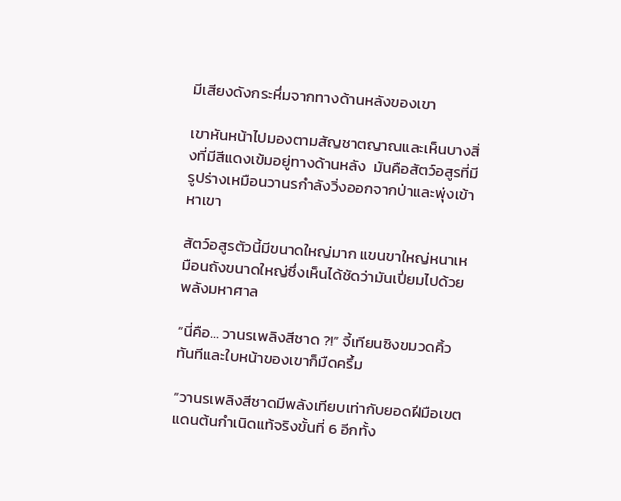มีเสียงดังกระหึ่มจากทางด้านหลังของเขา

เขาหันหน้าไปมองตามสัญชาตญาณและเห็นบางสิ่งที่มีสีแดงเข้มอยู่ทางด้านหลัง  มันคือสัตว์อสูรที่มีรูปร่างเหมือนวานรกำลังวิ่งออกจากป่าและพุ่งเข้าหาเขา

สัตว์อสูรตัวนี้มีขนาดใหญ่มาก แขนขาใหญ่หนาเหมือนถังขนาดใหญ่ซึ่งเห็นได้ชัดว่ามันเปี่ยมไปด้วยพลังมหาศาล

“นี่คือ… วานรเพลิงสีชาด ?!” จี้เทียนซิงขมวดคิ้วทันทีและใบหน้าของเขาก็มืดครึ้ม

“วานรเพลิงสีชาดมีพลังเทียบเท่ากับยอดฝีมือเขตแดนต้นกำเนิดแท้จริงขั้นที่ 6 อีกทั้ง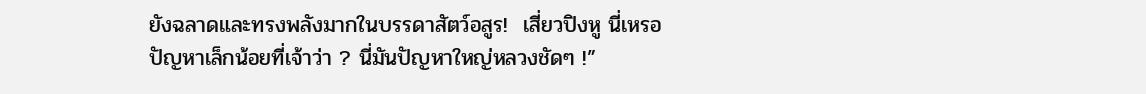ยังฉลาดและทรงพลังมากในบรรดาสัตว์อสูร!  เสี่ยวปิงหู นี่เหรอปัญหาเล็กน้อยที่เจ้าว่า ? นี่มันปัญหาใหญ่หลวงชัดๆ !”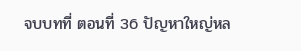จบบทที่ ตอนที่ 36 ปัญหาใหญ่หล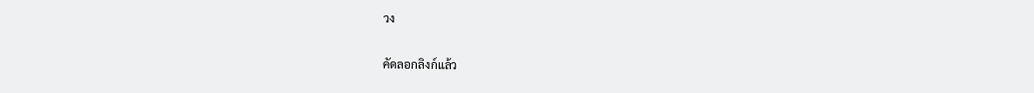วง

คัดลอกลิงก์แล้ว